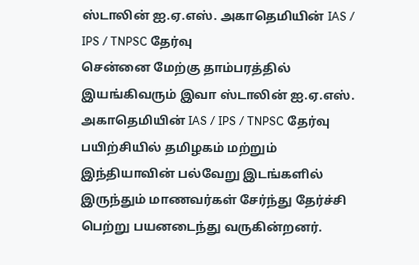ஸ்டாலின் ஐ.ஏ.எஸ். அகாதெமியின் IAS / IPS / TNPSC தேர்வு
சென்னை மேற்கு தாம்பரத்தில் இயங்கிவரும் இவா ஸ்டாலின் ஐ.ஏ.எஸ். அகாதெமியின் IAS / IPS / TNPSC தேர்வு பயிற்சியில் தமிழகம் மற்றும் இந்தியாவின் பல்வேறு இடங்களில் இருந்தும் மாணவர்கள் சேர்ந்து தேர்ச்சி பெற்று பயனடைந்து வருகின்றனர்.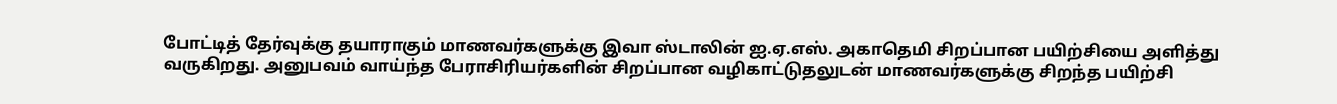போட்டித் தேர்வுக்கு தயாராகும் மாணவர்களுக்கு இவா ஸ்டாலின் ஐ.ஏ.எஸ். அகாதெமி சிறப்பான பயிற்சியை அளித்து வருகிறது. அனுபவம் வாய்ந்த பேராசிரியர்களின் சிறப்பான வழிகாட்டுதலுடன் மாணவர்களுக்கு சிறந்த பயிற்சி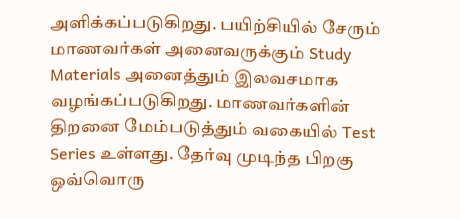அளிக்கப்படுகிறது. பயிற்சியில் சேரும் மாணவர்கள் அனைவருக்கும் Study Materials அனைத்தும் இலவசமாக வழங்கப்படுகிறது. மாணவர்களின் திறனை மேம்படுத்தும் வகையில் Test Series உள்ளது. தேர்வு முடிந்த பிறகு ஒவ்வொரு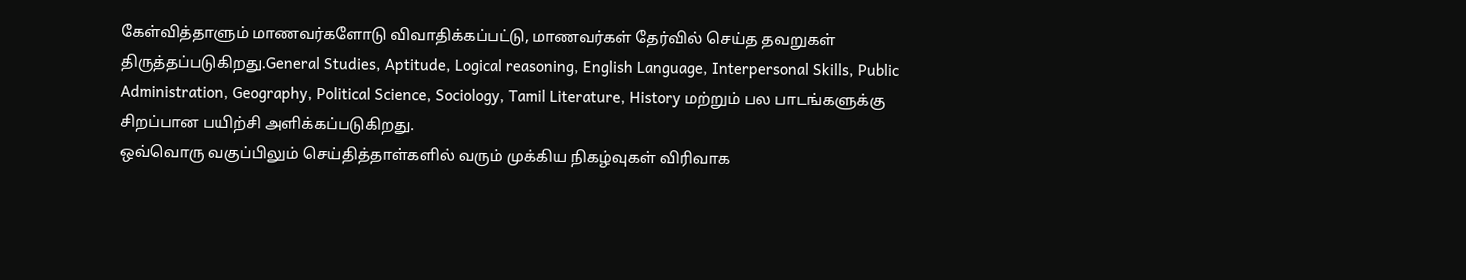கேள்வித்தாளும் மாணவர்களோடு விவாதிக்கப்பட்டு, மாணவர்கள் தேர்வில் செய்த தவறுகள் திருத்தப்படுகிறது.General Studies, Aptitude, Logical reasoning, English Language, Interpersonal Skills, Public Administration, Geography, Political Science, Sociology, Tamil Literature, History மற்றும் பல பாடங்களுக்கு சிறப்பான பயிற்சி அளிக்கப்படுகிறது.
ஒவ்வொரு வகுப்பிலும் செய்தித்தாள்களில் வரும் முக்கிய நிகழ்வுகள் விரிவாக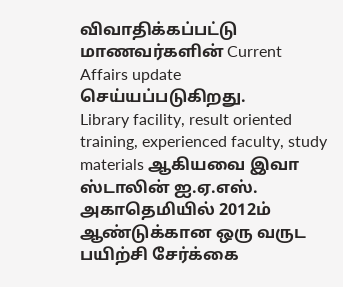விவாதிக்கப்பட்டு மாணவர்களின் Current Affairs update செய்யப்படுகிறது.
Library facility, result oriented training, experienced faculty, study materials ஆகியவை இவா ஸ்டாலின் ஐ.ஏ.எஸ். அகாதெமியில் 2012ம் ஆண்டுக்கான ஒரு வருட பயிற்சி சேர்க்கை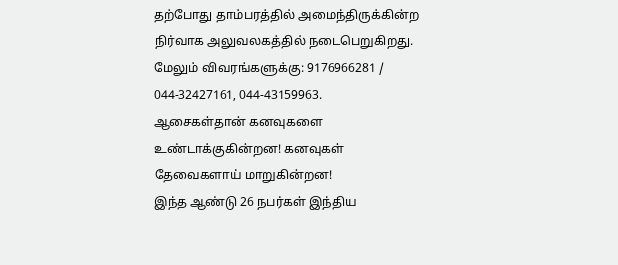தற்போது தாம்பரத்தில் அமைந்திருக்கின்ற நிர்வாக அலுவலகத்தில் நடைபெறுகிறது. மேலும் விவரங்களுக்கு: 9176966281 / 044-32427161, 044-43159963.
ஆசைகள்தான் கனவுகளை உண்டாக்குகின்றன! கனவுகள் தேவைகளாய் மாறுகின்றன!
இந்த ஆண்டு 26 நபர்கள் இந்திய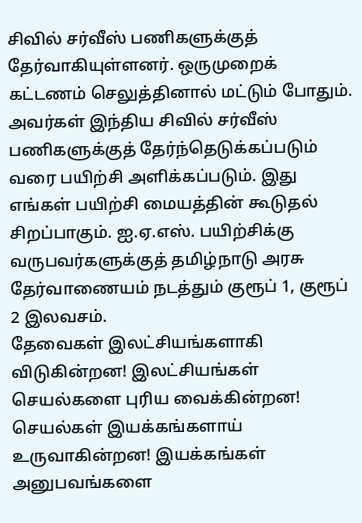சிவில் சர்வீஸ் பணிகளுக்குத் தேர்வாகியுள்ளனர். ஒருமுறைக் கட்டணம் செலுத்தினால் மட்டும் போதும். அவர்கள் இந்திய சிவில் சர்வீஸ் பணிகளுக்குத் தேர்ந்தெடுக்கப்படும் வரை பயிற்சி அளிக்கப்படும். இது எங்கள் பயிற்சி மையத்தின் கூடுதல் சிறப்பாகும். ஐ.ஏ.எஸ். பயிற்சிக்கு வருபவர்களுக்குத் தமிழ்நாடு அரசு தேர்வாணையம் நடத்தும் குரூப் 1, குரூப் 2 இலவசம்.
தேவைகள் இலட்சியங்களாகி விடுகின்றன! இலட்சியங்கள் செயல்களை புரிய வைக்கின்றன! செயல்கள் இயக்கங்களாய் உருவாகின்றன! இயக்கங்கள் அனுபவங்களை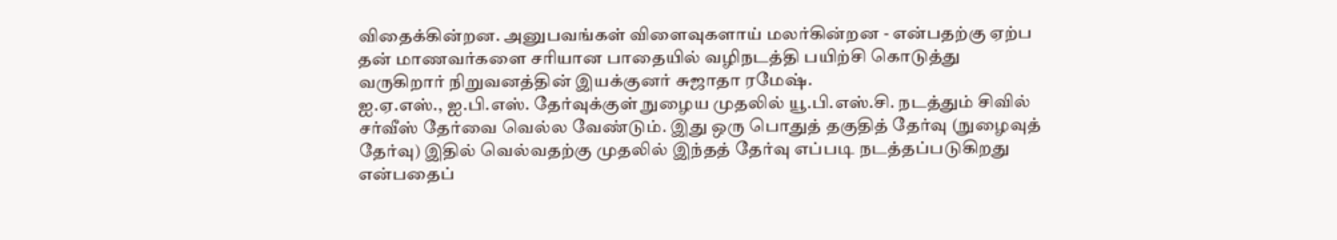விதைக்கின்றன. அனுபவங்கள் விளைவுகளாய் மலர்கின்றன - என்பதற்கு ஏற்ப தன் மாணவர்களை சரியான பாதையில் வழிநடத்தி பயிற்சி கொடுத்து வருகிறார் நிறுவனத்தின் இயக்குனர் சுஜாதா ரமேஷ்.
ஐ.ஏ.எஸ்., ஐ.பி.எஸ். தேர்வுக்குள் நுழைய முதலில் யூ.பி.எஸ்.சி. நடத்தும் சிவில் சர்வீஸ் தேர்வை வெல்ல வேண்டும். இது ஒரு பொதுத் தகுதித் தேர்வு (நுழைவுத் தேர்வு) இதில் வெல்வதற்கு முதலில் இந்தத் தேர்வு எப்படி நடத்தப்படுகிறது என்பதைப்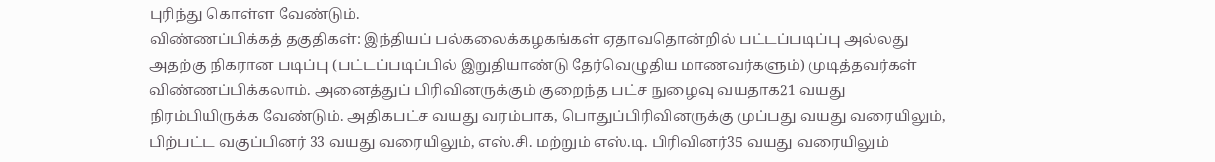புரிந்து கொள்ள வேண்டும்.
விண்ணப்பிக்கத் தகுதிகள்: இந்தியப் பல்கலைக்கழகங்கள் ஏதாவதொன்றில் பட்டப்படிப்பு அல்லது அதற்கு நிகரான படிப்பு (பட்டப்படிப்பில் இறுதியாண்டு தேர்வெழுதிய மாணவர்களும்) முடித்தவர்கள் விண்ணப்பிக்கலாம். அனைத்துப் பிரிவினருக்கும் குறைந்த பட்ச நுழைவு வயதாக21 வயது நிரம்பியிருக்க வேண்டும். அதிகபட்ச வயது வரம்பாக, பொதுப்பிரிவினருக்கு முப்பது வயது வரையிலும், பிற்பட்ட வகுப்பினர் 33 வயது வரையிலும், எஸ்.சி. மற்றும் எஸ்.டி. பிரிவினர்35 வயது வரையிலும்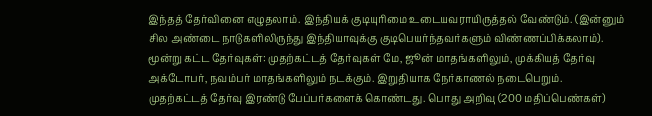இந்தத் தேர்வினை எழுதலாம். இந்தியக் குடியுரிமை உடையவராயிருத்தல் வேண்டும். (இன்னும் சில அண்டை நாடுகளிலிருந்து இந்தியாவுக்கு குடிபெயர்ந்தவர்களும் விண்ணப்பிக்கலாம்).
மூன்று கட்ட தேர்வுகள்: முதற்கட்டத் தேர்வுகள் மே, ஜூன் மாதங்களிலும், முக்கியத் தேர்வு அக்டோபர், நவம்பர் மாதங்களிலும் நடக்கும். இறுதியாக நேர்காணல் நடைபெறும்.
முதற்கட்டத் தேர்வு இரண்டு பேப்பர்களைக் கொண்டது. பொது அறிவு (200 மதிப்பெண்கள்)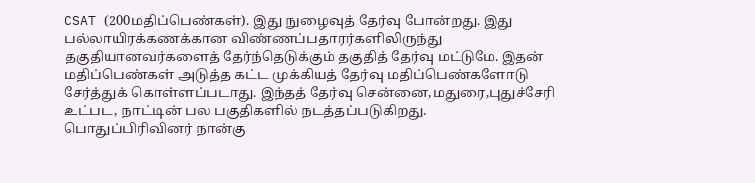CSAT (200மதிப்பெண்கள்). இது நுழைவுத் தேர்வு போன்றது. இது பல்லாயிரக்கணக்கான விண்ணப்பதாரர்களிலிருந்து தகுதியானவர்களைத் தேர்ந்தெடுக்கும் தகுதித் தேர்வு மட்டுமே. இதன் மதிப்பெண்கள் அடுத்த கட்ட முக்கியத் தேர்வு மதிப்பெண்களோடு சேர்த்துக் கொள்ளப்படாது. இந்தத் தேர்வு சென்னை,மதுரை,புதுச்சேரி உட்பட, நாட்டின் பல பகுதிகளில் நடத்தப்படுகிறது. பொதுப்பிரிவினர் நான்கு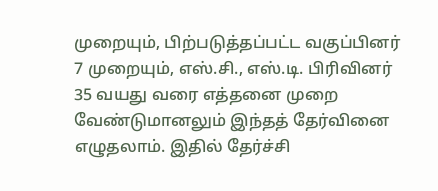முறையும், பிற்படுத்தப்பட்ட வகுப்பினர் 7 முறையும், எஸ்.சி., எஸ்.டி. பிரிவினர் 35 வயது வரை எத்தனை முறை வேண்டுமானலும் இந்தத் தேர்வினை எழுதலாம். இதில் தேர்ச்சி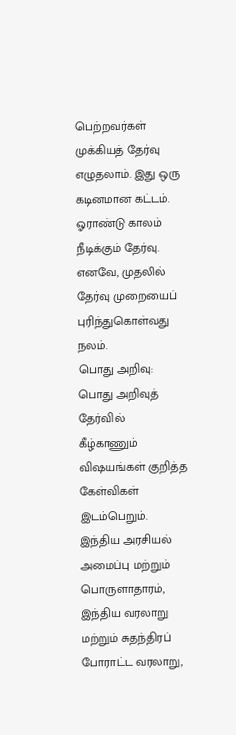பெற்றவர்கள் முக்கியத் தேர்வு எழுதலாம். இது ஒரு கடினமான கட்டம். ஓராண்டு காலம் நீடிக்கும் தேர்வு. எனவே, முதலில் தேர்வு முறையைப் புரிந்துகொள்வது நலம்.
பொது அறிவு: பொது அறிவுத் தேர்வில் கீழ்காணும் விஷயங்கள் குறித்த கேள்விகள் இடம்பெறும். இந்திய அரசியல் அமைப்பு மற்றும் பொருளாதாரம், இந்திய வரலாறு மற்றும் சுதந்திரப் போராட்ட வரலாறு,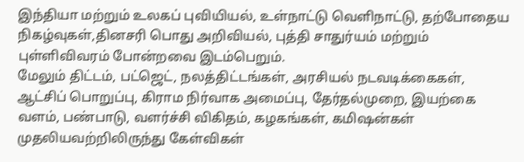இந்தியா மற்றும் உலகப் புவியியல், உள்நாட்டு வெளிநாட்டு, தற்போதைய நிகழ்வுகள்,தினசரி பொது அறிவியல், புத்தி சாதுர்யம் மற்றும் புள்ளிவிவரம் போன்றவை இடம்பெறும்.
மேலும் திட்டம், பட்ஜெட், நலத்திட்டங்கள், அரசியல் நடவடிக்கைகள், ஆட்சிப் பொறுப்பு, கிராம நிர்வாக அமைப்பு, தேர்தல்முறை, இயற்கை வளம், பண்பாடு, வளர்ச்சி விகிதம், கழகங்கள், கமிஷன்கள் முதலியவற்றிலிருந்து கேள்விகள்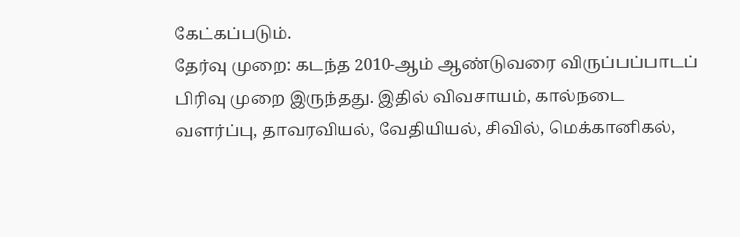கேட்கப்படும்.
தேர்வு முறை: கடந்த 2010-ஆம் ஆண்டுவரை விருப்பப்பாடப் பிரிவு முறை இருந்தது. இதில் விவசாயம், கால்நடை வளர்ப்பு, தாவரவியல், வேதியியல், சிவில், மெக்கானிகல்,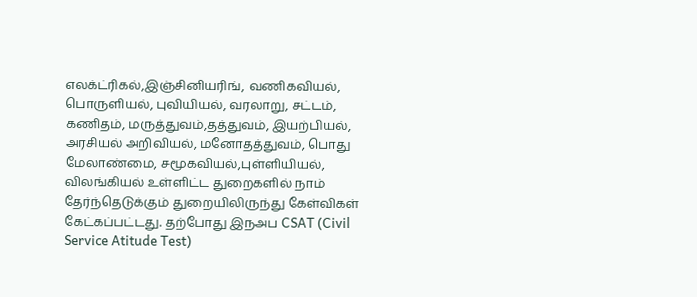எலக்ட்ரிகல்,இஞ்சினியரிங், வணிகவியல், பொருளியல், புவியியல், வரலாறு, சட்டம், கணிதம், மருத்துவம்,தத்துவம், இயற்பியல், அரசியல் அறிவியல், மனோதத்துவம், பொது மேலாண்மை, சமூகவியல்,புள்ளியியல், விலங்கியல் உள்ளிட்ட துறைகளில் நாம் தேர்ந்தெடுக்கும் துறையிலிருந்து கேள்விகள் கேட்கப்பட்டது. தற்போது இநஅப CSAT (Civil Service Atitude Test)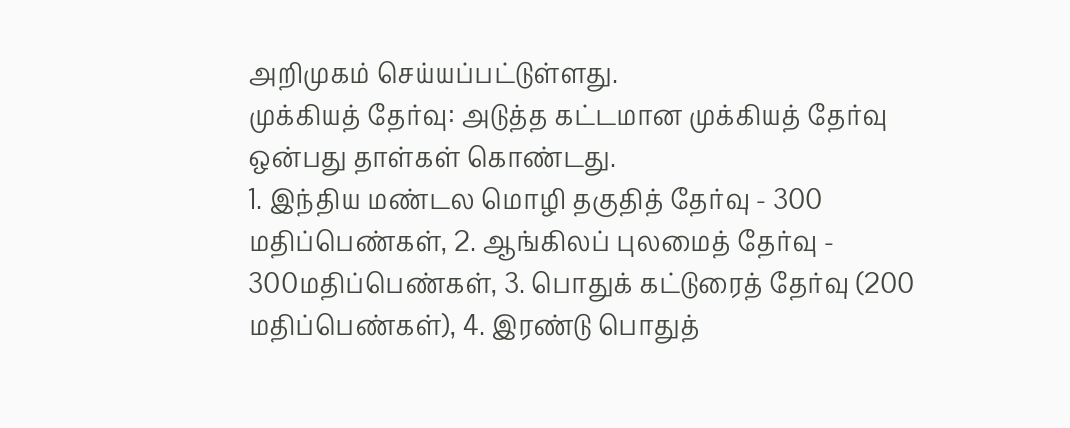அறிமுகம் செய்யப்பட்டுள்ளது.
முக்கியத் தேர்வு: அடுத்த கட்டமான முக்கியத் தேர்வு ஒன்பது தாள்கள் கொண்டது.
1. இந்திய மண்டல மொழி தகுதித் தேர்வு - 300 மதிப்பெண்கள், 2. ஆங்கிலப் புலமைத் தேர்வு - 300மதிப்பெண்கள், 3. பொதுக் கட்டுரைத் தேர்வு (200 மதிப்பெண்கள்), 4. இரண்டு பொதுத்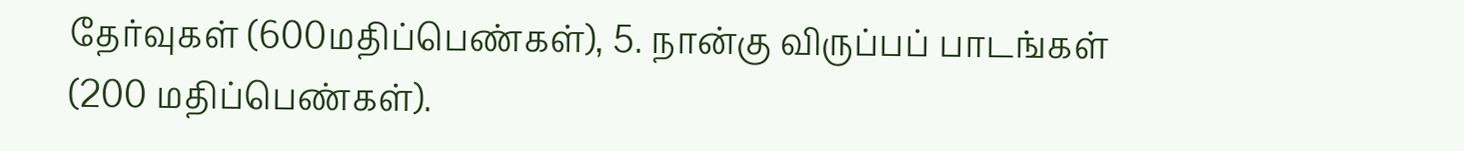தேர்வுகள் (600மதிப்பெண்கள்), 5. நான்கு விருப்பப் பாடங்கள் (200 மதிப்பெண்கள்).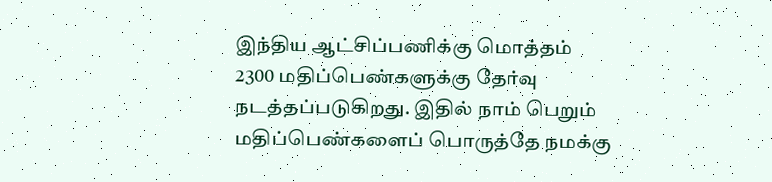இந்திய ஆட்சிப்பணிக்கு மொத்தம் 2300 மதிப்பெண்களுக்கு தேர்வு நடத்தப்படுகிறது. இதில் நாம் பெறும் மதிப்பெண்களைப் பொருத்தே நமக்கு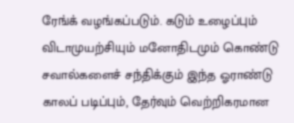ரேங்க் வழங்கப்படும். கடும் உழைப்பும் விடாமுயற்சியும் மனோதிடமும் கொண்டு சவால்களைச் சந்திக்கும் இந்த ஓராண்டு காலப் படிப்பும், தேர்வும் வெற்றிகரமான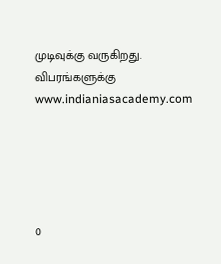முடிவுக்கு வருகிறது. விபரங்களுக்கு www.indianiasacademy.com





0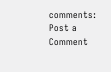comments:
Post a Comment